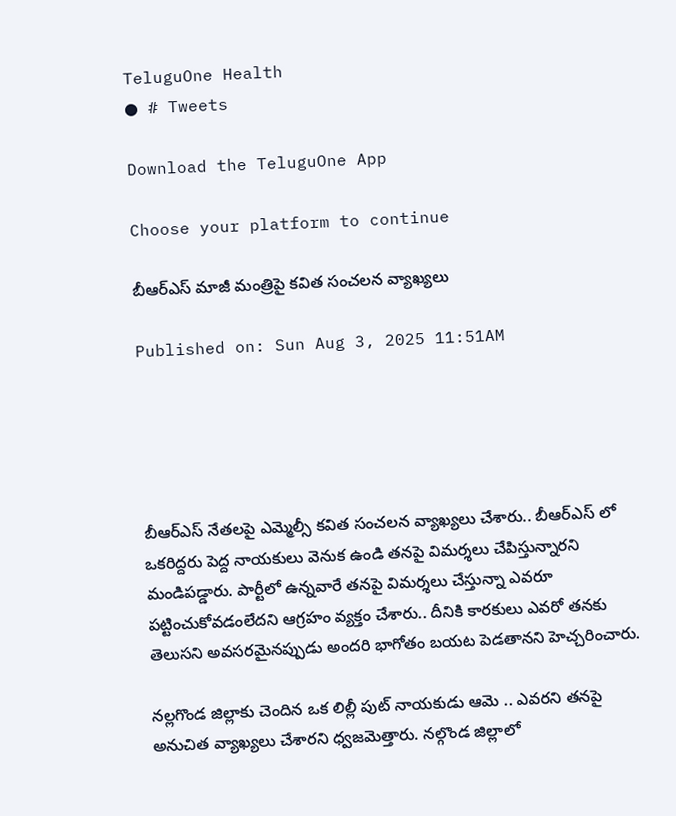TeluguOne Health
● # Tweets

Download the TeluguOne App

Choose your platform to continue

బీఆర్ఎస్ మాజీ మంత్రిపై కవిత సంచలన వ్యాఖ్యలు

Published on: Sun Aug 3, 2025 11:51AM





బీఆర్ఎస్ నేతలపై ఎమ్మెల్సీ కవిత సంచలన వ్యాఖ్యలు చేశారు.. బీఆర్ఎస్ లో ఒకరిద్దరు పెద్ద నాయకులు వెనుక ఉండి తనపై విమర్శలు చేపిస్తున్నారని మండిపడ్డారు. పార్టీలో ఉన్నవారే తనపై విమర్శలు చేస్తున్నా ఎవరూ పట్టించుకోవడంలేదని ఆగ్రహం వ్యక్తం చేశారు.. దీనికి కారకులు ఎవరో తనకు తెలుసని అవసరమైనప్పుడు అందరి భాగోతం బయట పెడతానని హెచ్చరించారు.

నల్లగొండ జిల్లాకు చెందిన ఒక లిల్లీ పుట్ నాయకుడు ఆమె .. ఎవరని తనపై అనుచిత వ్యాఖ్యలు చేశారని ధ్వజమెత్తారు. నల్గొండ జిల్లాలో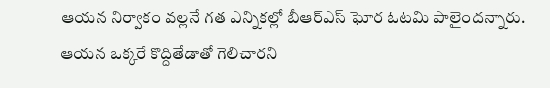ఆయన నిర్వాకం వల్లనే గత ఎన్నికల్లో బీఆర్ఎస్ ఘోర ఓటమి పాలైందన్నారు. ఆయన ఒక్కరే కొద్దితేడాతో గెలిచారని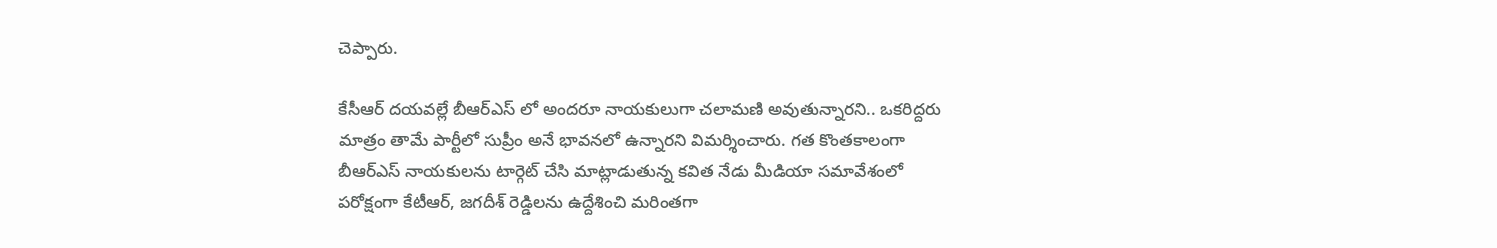చెప్పారు.

కేసీఆర్ దయవల్లే బీఆర్ఎస్ లో అందరూ నాయకులుగా చలామణి అవుతున్నారని.. ఒకరిద్దరు మాత్రం తామే పార్టీలో సుప్రీం అనే భావనలో ఉన్నారని విమర్శించారు. గత కొంతకాలంగా బీఆర్ఎస్ నాయకులను టార్గెట్ చేసి మాట్లాడుతున్న కవిత నేడు మీడియా సమావేశంలో పరోక్షంగా కేటీఆర్, జగదీశ్ రెడ్డిలను ఉద్దేశించి మరింతగా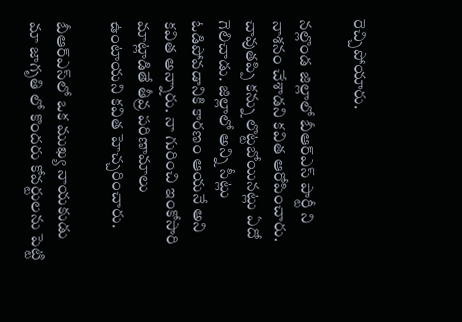రెచ్చిపోయారు.

నల్లొండ జిల్లాలో బీఆర్‌ఎస్ పార్టీ ని నాశనం చేశాడని కవిత ఆరోపించారు. చావుతప్పి కన్ను లొట్టబోయినట్లు ఏదో గెలిచాడు. జిల్లాలో అన్ని సీట్లు ఓడిపోవడానికి కారణం ఆయనే అని కవిత అన్నారు. నా గురించి ఇంకోసారి మాట్లాడితే తీవ్ర పరిణామాలు ఉంటాయని కవిత హెచ్చరించారు.

బీఆర్‌ఎస్‌లో ఒక ముఖ్య నాయకుడు మా జాగృతి లో కొందరు కోవర్టులను పెట్టి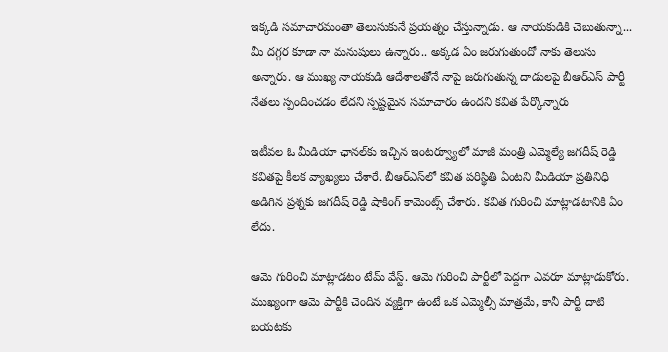ఇక్కడి సమాచారమంతా తెలుసుకునే ప్రయత్నం చేస్తున్నాడు. ఆ నాయకుడికి చెబుతున్నా... మీ దగ్గర కూడా నా మనుషులు ఉన్నారు.. అక్కడ ఏం జరుగుతుందో నాకు తెలుసు అన్నారు. ఆ ముఖ్య నాయకుడి ఆదేశాలతోనే నాపై జరుగుతున్న దాడులపై బీఆర్‌ఎస్ పార్టీ నేతలు స్పందించడం లేదని స్పష్టమైన సమాచారం ఉందని కవిత పేర్కొన్నారు

ఇటీవల ఓ మీడియా ఛానల్‌కు ఇచ్చిన ఇంటర్వ్యూలో మాజీ మంత్రి ఎమ్మెల్యే జగదీష్ రెడ్డి కవితపై కీలక వ్యాఖ్యలు చేశారే. బీఆర్ఎస్‌లో కవిత పరిస్థితి ఏంటని మీడియా ప్రతినిధి అడిగిన ప్రశ్నకు జగదీష్ రెడ్డి షాకింగ్ కామెంట్స్ చేశారు. కవిత గురించి మాట్లాడటానికి ఏం లేదు.

ఆమె గురించి మాట్లాడటం టేమ్ వేస్ట్. ఆమె గురించి పార్టీలో పెద్దగా ఎవరూ మాట్లాడుకోరు. ముఖ్యంగా ఆమె పార్టీకి చెందిన వ్యక్తిగా ఉంటే ఒక ఎమ్మెల్సీ మాత్రమే, కానీ పార్టీ దాటి బయటకు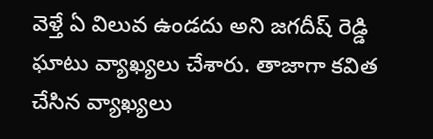వెళ్తే ఏ విలువ ఉండదు అని జగదీష్ రెడ్డి ఘాటు వ్యాఖ్యలు చేశారు. తాజాగా కవిత చేసిన వ్యాఖ్యలు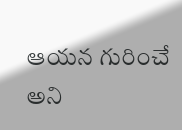ఆయన గురించే అని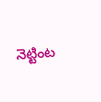నెట్టింట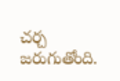చర్చ జరుగుతోంది.